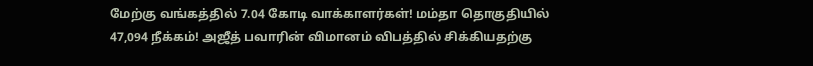மேற்கு வங்கத்தில் 7.04 கோடி வாக்காளர்கள்! மம்தா தொகுதியில் 47,094 நீக்கம்! அஜீத் பவாரின் விமானம் விபத்தில் சிக்கியதற்கு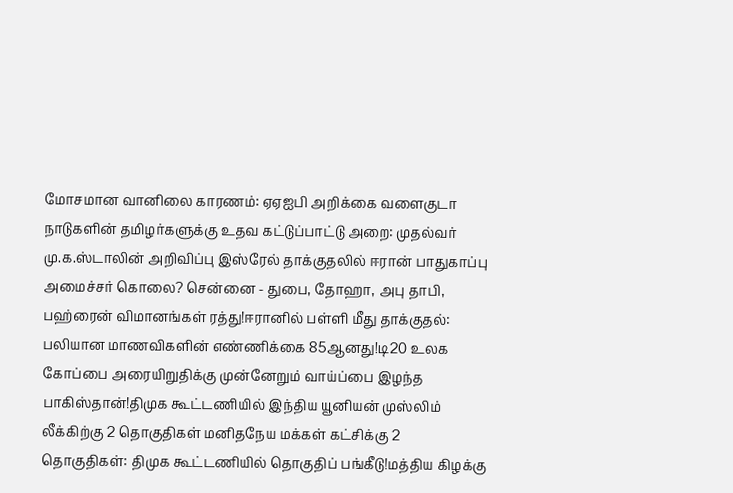மோசமான வானிலை காரணம்: ஏஏஐபி அறிக்கை வளைகுடா நாடுகளின் தமிழர்களுக்கு உதவ கட்டுப்பாட்டு அறை: முதல்வர் மு.க.ஸ்டாலின் அறிவிப்பு இஸ்ரேல் தாக்குதலில் ஈரான் பாதுகாப்பு அமைச்சர் கொலை? சென்னை - துபை, தோஹா, அபு தாபி, பஹ்ரைன் விமானங்கள் ரத்து!ஈரானில் பள்ளி மீது தாக்குதல்: பலியான மாணவிகளின் எண்ணிக்கை 85ஆனது!டி20 உலக கோப்பை அரையிறுதிக்கு முன்னேறும் வாய்ப்பை இழந்த பாகிஸ்தான்!திமுக கூட்டணியில் இந்திய யூனியன் முஸ்லிம் லீக்கிற்கு 2 தொகுதிகள் மனிதநேய மக்கள் கட்சிக்கு 2 தொகுதிகள்: திமுக கூட்டணியில் தொகுதிப் பங்கீடு!மத்திய கிழக்கு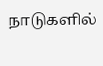நாடுகளில்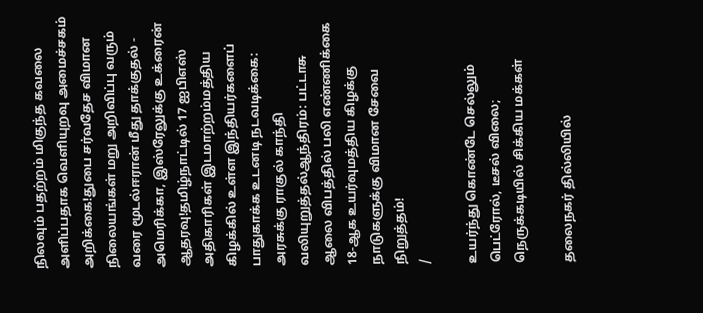நிலவும் பதற்றம் மிகுந்த கவலை அளிப்பதாக வெளியுறவு அமைச்சகம் அறிக்கை!துபை சர்வதேச விமான நிலையங்கள் மறு அறிவிப்பு வரும் வரை மூடல்ஈரான் மீது தாக்குதல் - அமெரிக்கா, இஸ்ரேலுக்கு உக்ரைன் ஆதரவு!தமிழ்நாட்டில் 17 ஐபிஎஸ் அதிகாரிகள் இடமாற்றம்மத்திய கிழக்கில் உள்ள இந்தியர்களைப் பாதுகாக்க உடனடி நடவடிக்கை: அரசுக்கு ராகுல் காந்தி வலியுறுத்தல்ஆந்திரம்: பட்டாசு ஆலை விபத்தில் பலி எண்ணிக்கை 18-ஆக உயர்வுமத்திய கிழக்கு நாடுகளுக்கு விமான சேவை நிறுத்தம்!
/

உயர்ந்து கொண்டே செல்லும் பெட்ரோல், டீசல் விலை; நெருக்கடியில் சிக்கிய மக்கள்

தலைநகர் தில்லியில்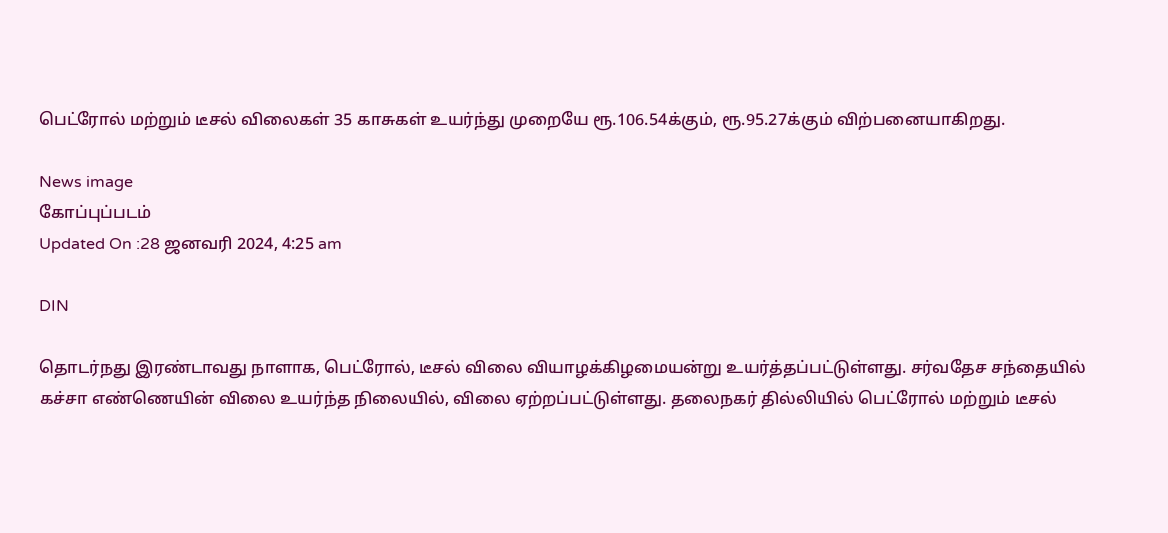பெட்ரோல் மற்றும் டீசல் விலைகள் 35 காசுகள் உயர்ந்து முறையே ரூ.106.54க்கும், ரூ.95.27க்கும் விற்பனையாகிறது.

News image
கோப்புப்படம்
Updated On :28 ஜனவரி 2024, 4:25 am

DIN

தொடர்நது இரண்டாவது நாளாக, பெட்ரோல், டீசல் விலை வியாழக்கிழமையன்று உயர்த்தப்பட்டுள்ளது. சர்வதேச சந்தையில் கச்சா எண்ணெயின் விலை உயர்ந்த நிலையில், விலை ஏற்றப்பட்டுள்ளது. தலைநகர் தில்லியில் பெட்ரோல் மற்றும் டீசல்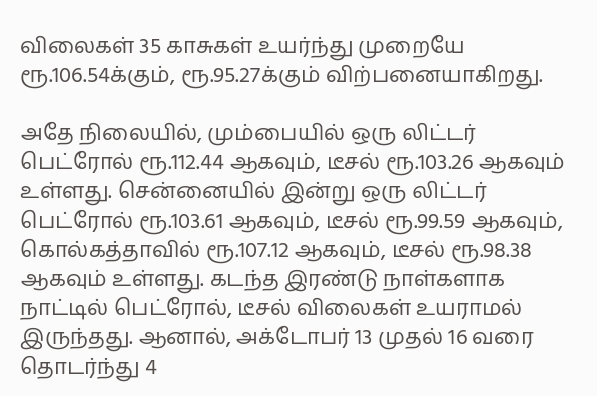விலைகள் 35 காசுகள் உயர்ந்து முறையே ரூ.106.54க்கும், ரூ.95.27க்கும் விற்பனையாகிறது.

அதே நிலையில், மும்பையில் ஒரு லிட்டர் பெட்ரோல் ரூ.112.44 ஆகவும், டீசல் ரூ.103.26 ஆகவும் உள்ளது. சென்னையில் இன்று ஒரு லிட்டர் பெட்ரோல் ரூ.103.61 ஆகவும், டீசல் ரூ.99.59 ஆகவும், கொல்கத்தாவில் ரூ.107.12 ஆகவும், டீசல் ரூ.98.38 ஆகவும் உள்ளது. கடந்த இரண்டு நாள்களாக நாட்டில் பெட்ரோல், டீசல் விலைகள் உயராமல் இருந்தது. ஆனால், அக்டோபர் 13 முதல் 16 வரை தொடர்ந்து 4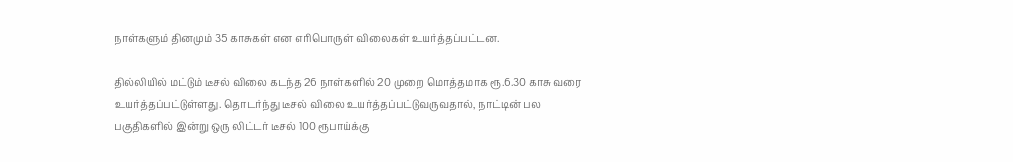நாள்களும் தினமும் 35 காசுகள் என எரிபொருள் விலைகள் உயர்த்தப்பட்டன.

தில்லியில் மட்டும் டீசல் விலை கடந்த 26 நாள்களில் 20 முறை மொத்தமாக ரூ.6.30 காசு வரை உயர்த்தப்பட்டுள்ளது. தொடர்ந்து டீசல் விலை உயர்த்தப்பட்டுவருவதால், நாட்டின் பல பகுதிகளில் இன்று ஒரு லிட்டர் டீசல் 100 ரூபாய்க்கு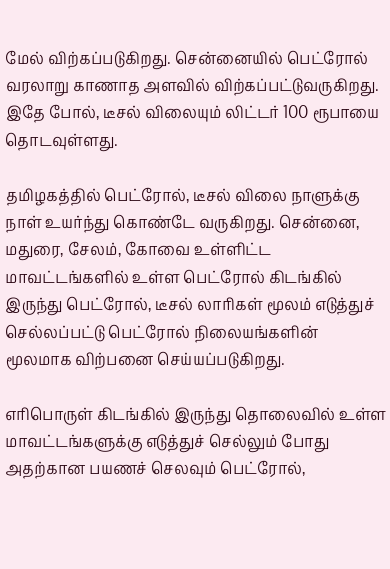மேல் விற்கப்படுகிறது. சென்னையில் பெட்ரோல் வரலாறு காணாத அளவில் விற்கப்பட்டுவருகிறது. இதே போல், டீசல் விலையும் லிட்டர் 100 ரூபாயை தொடவுள்ளது.

தமிழகத்தில் பெட்ரோல், டீசல் விலை நாளுக்கு நாள் உயர்ந்து கொண்டே வருகிறது. சென்னை, மதுரை, சேலம், கோவை உள்ளிட்ட மாவட்டங்களில் உள்ள பெட்ரோல் கிடங்கில் இருந்து பெட்ரோல், டீசல் லாரிகள் மூலம் எடுத்துச் செல்லப்பட்டு பெட்ரோல் நிலையங்களின் மூலமாக விற்பனை செய்யப்படுகிறது.

எரிபொருள் கிடங்கில் இருந்து தொலைவில் உள்ள மாவட்டங்களுக்கு எடுத்துச் செல்லும் போது அதற்கான பயணச் செலவும் பெட்ரோல்,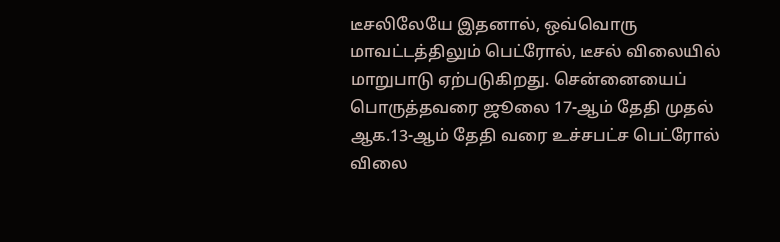டீசலிலேயே இதனால், ஒவ்வொரு மாவட்டத்திலும் பெட்ரோல், டீசல் விலையில் மாறுபாடு ஏற்படுகிறது. சென்னையைப் பொருத்தவரை ஜூலை 17-ஆம் தேதி முதல் ஆக.13-ஆம் தேதி வரை உச்சபட்ச பெட்ரோல் விலை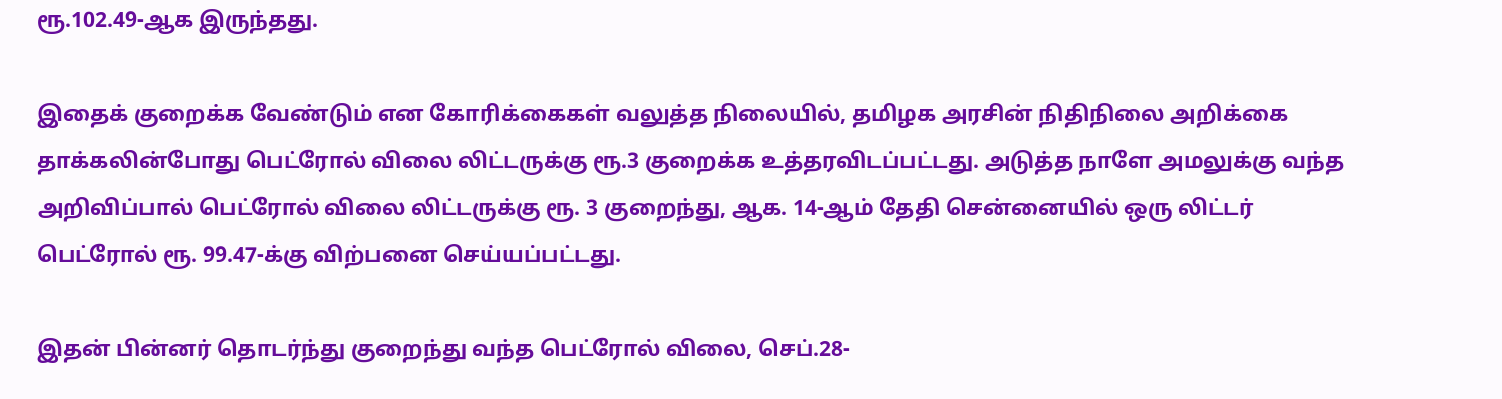ரூ.102.49-ஆக இருந்தது.

இதைக் குறைக்க வேண்டும் என கோரிக்கைகள் வலுத்த நிலையில், தமிழக அரசின் நிதிநிலை அறிக்கை தாக்கலின்போது பெட்ரோல் விலை லிட்டருக்கு ரூ.3 குறைக்க உத்தரவிடப்பட்டது. அடுத்த நாளே அமலுக்கு வந்த அறிவிப்பால் பெட்ரோல் விலை லிட்டருக்கு ரூ. 3 குறைந்து, ஆக. 14-ஆம் தேதி சென்னையில் ஒரு லிட்டர் பெட்ரோல் ரூ. 99.47-க்கு விற்பனை செய்யப்பட்டது.

இதன் பின்னர் தொடர்ந்து குறைந்து வந்த பெட்ரோல் விலை, செப்.28-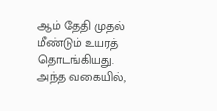ஆம் தேதி முதல் மீண்டும் உயரத் தொடங்கியது. அந்த வகையில்,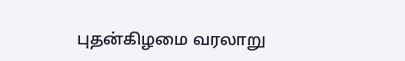புதன்கிழமை வரலாறு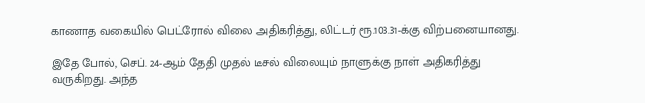காணாத வகையில் பெட்ரோல் விலை அதிகரித்து, லிட்டர் ரூ.103.31-க்கு விற்பனையானது.

இதே போல், செப். 24-ஆம் தேதி முதல் டீசல் விலையும் நாளுக்கு நாள் அதிகரித்து வருகிறது. அந்த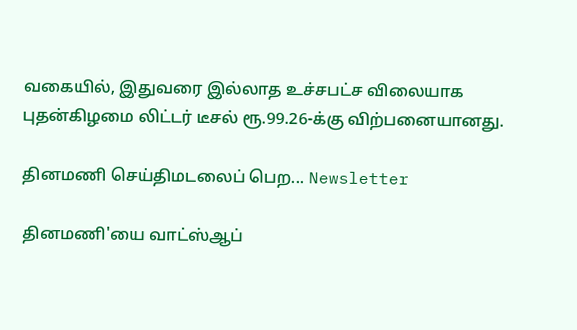வகையில், இதுவரை இல்லாத உச்சபட்ச விலையாக புதன்கிழமை லிட்டர் டீசல் ரூ.99.26-க்கு விற்பனையானது.

தினமணி செய்திமடலைப் பெற... Newsletter

தினமணி'யை வாட்ஸ்ஆப்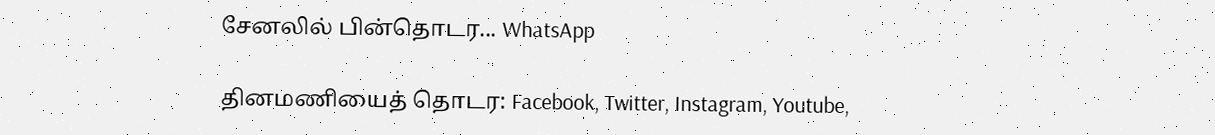சேனலில் பின்தொடர... WhatsApp

தினமணியைத் தொடர: Facebook, Twitter, Instagram, Youtube,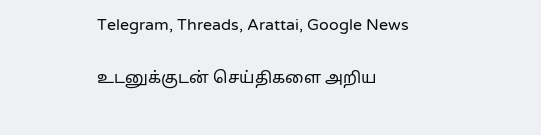Telegram, Threads, Arattai, Google News

உடனுக்குடன் செய்திகளை அறிய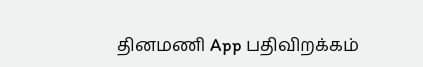தினமணி App பதிவிறக்கம்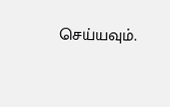செய்யவும்.